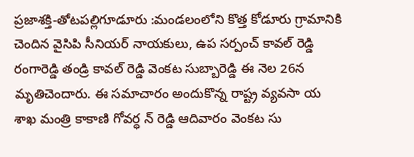ప్రజాశక్తి-తోటపల్లిగూడూరు :మండలంలోని కొత్త కోడూరు గ్రామానికి చెందిన వైసిపి సీనియర్ నాయకులు, ఉప సర్పంచ్ కావల్ రెడ్డి రంగారెడ్డి తండ్రి కావల్ రెడ్డి వెంకట సుబ్బారెడ్డి ఈ నెల 26న మృతిచెందారు. ఈ సమాచారం అందుకొన్న రాష్ట్ర వ్యవసా య శాఖ మంత్రి కాకాణి గోవర్ధ న్ రెడ్డి ఆదివారం వెంకట సు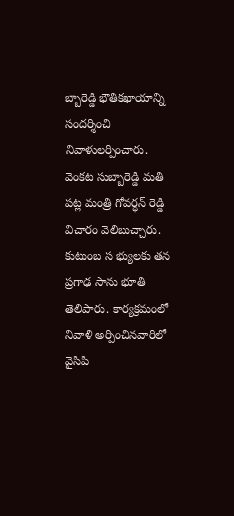బ్బారెడ్డి భౌతికఖాయాన్ని సందర్శించి నివాళులర్పించారు. వెంకట సుబ్బారెడ్డి మతి పట్ల మంత్రి గోవర్ధన్ రెడ్డి విచారం వెలిబుచ్చారు. కుటుంబ స భ్యులకు తన ప్రగాఢ సాను భూతి తెలిపారు. కార్యక్రమంలో నివాళి అర్పించినవారిలో వైసిపి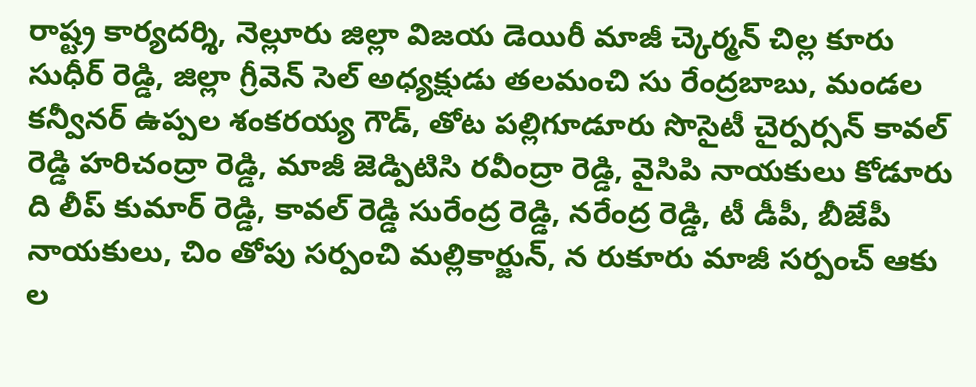రాష్ట్ర కార్యదర్శి, నెల్లూరు జిల్లా విజయ డెయిరీ మాజీ చ్కెర్మన్ చిల్ల కూరు సుధీర్ రెడ్డి, జిల్లా గ్రీవెన్ సెల్ అధ్యక్షుడు తలమంచి సు రేంద్రబాబు, మండల కన్వీనర్ ఉప్పల శంకరయ్య గౌడ్, తోట పల్లిగూడూరు సొసైటీ చైర్పర్సన్ కావల్ రెడ్డి హరిచంద్రా రెడ్డి, మాజీ జెడ్పిటిసి రవీంద్రా రెడ్డి, వైసిపి నాయకులు కోడూరు ది లీప్ కుమార్ రెడ్డి, కావల్ రెడ్డి సురేంద్ర రెడ్డి, నరేంద్ర రెడ్డి, టీ డీపీ, బీజేపీ నాయకులు, చిం తోపు సర్పంచి మల్లికార్జున్, న రుకూరు మాజీ సర్పంచ్ ఆకు ల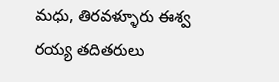మధు, తిరవళ్ళూరు ఈశ్వ రయ్య తదితరులు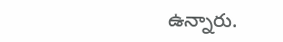ఉన్నారు.